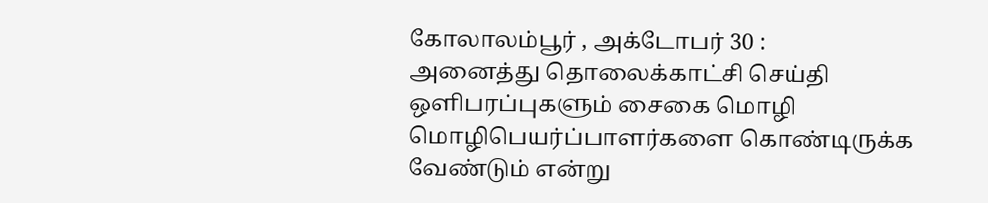கோலாலம்பூர் , அக்டோபர் 30 :
அனைத்து தொலைக்காட்சி செய்தி ஒளிபரப்புகளும் சைகை மொழி மொழிபெயர்ப்பாளர்களை கொண்டிருக்க வேண்டும் என்று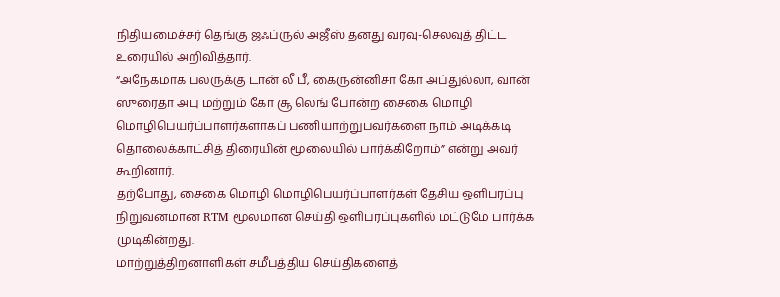நிதியமைச்சர் தெங்கு ஜஃப்ருல் அஜீஸ் தனது வரவு-செலவுத் திட்ட உரையில் அறிவித்தார்.
“அநேகமாக பலருக்கு டான் லீ பீ, கைருன்னிசா கோ அப்துல்லா, வான் ஸுரைதா அபு மற்றும் கோ சூ லெங் போன்ற சைகை மொழி மொழிபெயர்ப்பாளர்களாகப் பணியாற்றுபவர்களை நாம் அடிக்கடி தொலைக்காட்சித் திரையின் மூலையில் பார்க்கிறோம்” என்று அவர் கூறினார்.
தற்போது, சைகை மொழி மொழிபெயர்ப்பாளர்கள் தேசிய ஒளிபரப்பு நிறுவனமான RTM மூலமான செய்தி ஒளிபரப்புகளில் மட்டுமே பார்க்க முடிகின்றது.
மாற்றுத்திறனாளிகள் சமீபத்திய செய்திகளைத்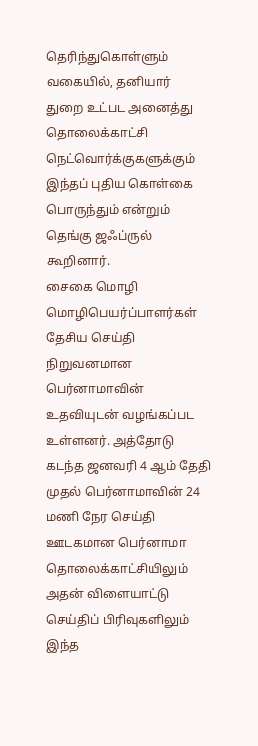தெரிந்துகொள்ளும் வகையில், தனியார் துறை உட்பட அனைத்து தொலைக்காட்சி நெட்வொர்க்குகளுக்கும் இந்தப் புதிய கொள்கை பொருந்தும் என்றும் தெங்கு ஜஃப்ருல் கூறினார்.
சைகை மொழி மொழிபெயர்ப்பாளர்கள் தேசிய செய்தி நிறுவனமான பெர்னாமாவின் உதவியுடன் வழங்கப்பட உள்ளனர். அத்தோடு கடந்த ஜனவரி 4 ஆம் தேதி முதல் பெர்னாமாவின் 24 மணி நேர செய்தி ஊடகமான பெர்னாமா தொலைக்காட்சியிலும் அதன் விளையாட்டு செய்திப் பிரிவுகளிலும் இந்த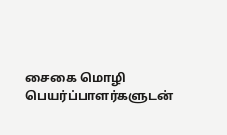சைகை மொழி பெயர்ப்பாளர்களுடன்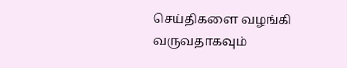செய்திகளை வழங்கி வருவதாகவும்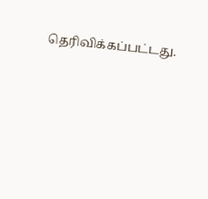தெரிவிக்கப்பட்டது.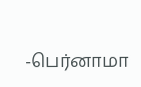-பெர்னாமா